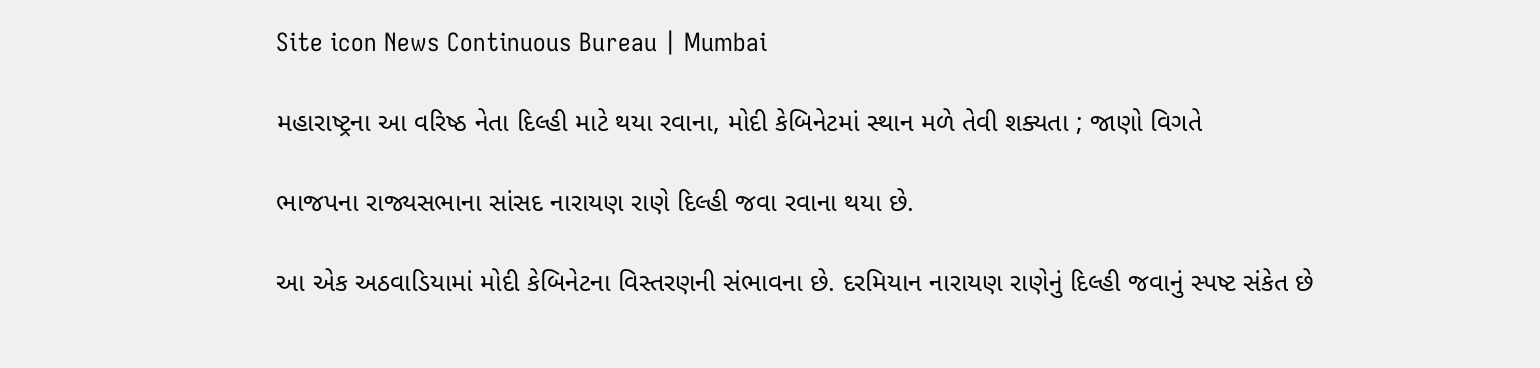Site icon News Continuous Bureau | Mumbai

મહારાષ્ટ્રના આ વરિષ્ઠ નેતા દિલ્હી માટે થયા રવાના, મોદી કેબિનેટમાં સ્થાન મળે તેવી શક્યતા ; જાણો વિગતે

ભાજપના રાજ્યસભાના સાંસદ નારાયણ રાણે દિલ્હી જવા રવાના થયા છે.

આ એક અઠવાડિયામાં મોદી કેબિનેટના વિસ્તરણની સંભાવના છે. દરમિયાન નારાયણ રાણેનું દિલ્હી જવાનું સ્પષ્ટ સંકેત છે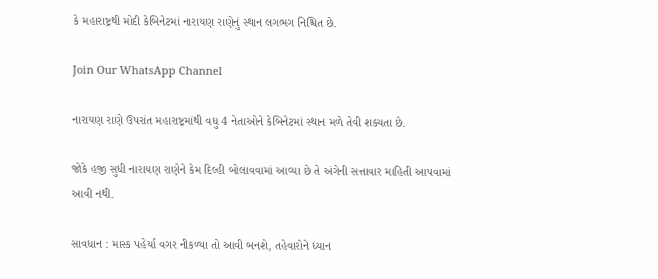કે મહારાષ્ટ્રથી મોદી કેબિનેટમાં નારાયણ રાણેનું સ્થાન લગભગ નિશ્ચિત છે.

Join Our WhatsApp Channel

નારાયણ રાણે ઉપરાંત મહારાષ્ટ્રમાંથી વધુ 4 નેતાઓને કેબિનેટમાં સ્થાન મળે તેવી શક્યતા છે.

જોકે હજી સુધી નારાયણ રાણેને કેમ દિલ્હી બોલાવવામાં આવ્યા છે તે અંગેની સત્તાવાર માહિતી આપવામાં આવી નથી.

સાવધાન : માસ્ક પહેર્યા વગર નીકળ્યા તો આવી બનશે, તહેવારોને ધ્યાન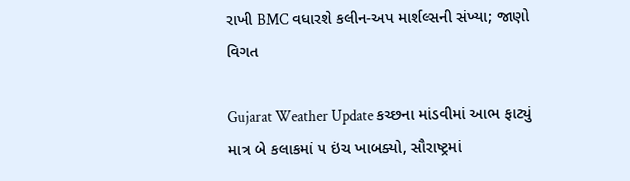રાખી BMC વધારશે કલીન-અપ માર્શલ્સની સંખ્યા; જાણો વિગત

Gujarat Weather Update કચ્છના માંડવીમાં આભ ફાટ્યું માત્ર બે કલાકમાં ૫ ઇંચ ખાબક્યો, સૌરાષ્ટ્રમાં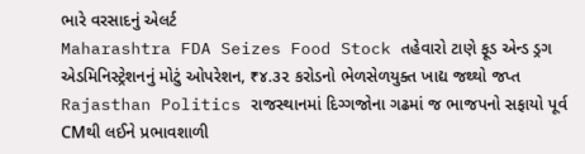ભારે વરસાદનું એલર્ટ
Maharashtra FDA Seizes Food Stock તહેવારો ટાણે ફૂડ એન્ડ ડ્રગ એડમિનિસ્ટ્રેશનનું મોટું ઓપરેશન, ₹૪.૩૨ કરોડનો ભેળસેળયુક્ત ખાદ્ય જથ્થો જપ્ત
Rajasthan Politics રાજસ્થાનમાં દિગ્ગજોના ગઢમાં જ ભાજપનો સફાયો પૂર્વ CMથી લઈને પ્રભાવશાળી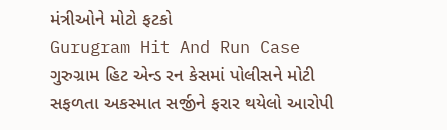મંત્રીઓને મોટો ફટકો
Gurugram Hit And Run Case ગુરુગ્રામ હિટ એન્ડ રન કેસમાં પોલીસને મોટી સફળતા અકસ્માત સર્જીને ફરાર થયેલો આરોપી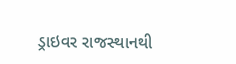ડ્રાઇવર રાજસ્થાનથી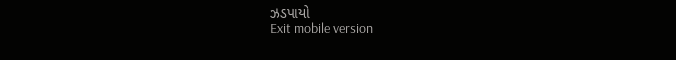ઝડપાયો
Exit mobile version